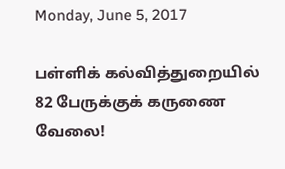Monday, June 5, 2017

பள்ளிக் கல்வித்துறையில் 82 பேருக்குக் கருணை வேலை!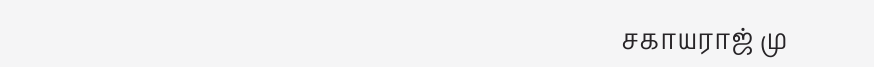சகாயராஜ் மு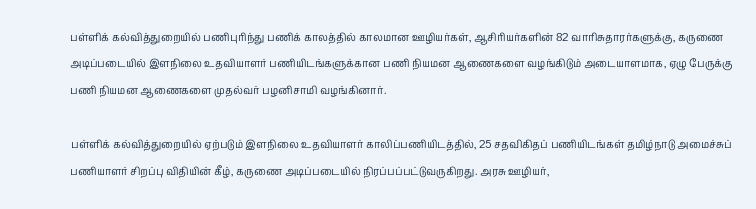பள்ளிக் கல்வித்துறையில் பணிபுரிந்து பணிக் காலத்தில் காலமான ஊழியர்கள், ஆசிரியர்களின் 82 வாரிசுதாரர்களுக்கு, கருணை அடிப்படையில் இளநிலை உதவியாளர் பணியிடங்களுக்கான பணி நியமன ஆணைகளை வழங்கிடும் அடையாளமாக, ஏழு பேருக்கு பணி நியமன ஆணைகளை முதல்வர் பழனிசாமி வழங்கினார்.

பள்ளிக் கல்வித்துறையில் ஏற்படும் இளநிலை உதவியாளர் காலிப்பணியிடத்தில், 25 சதவிகிதப் பணியிடங்கள் தமிழ்நாடு அமைச்சுப் பணியாளர் சிறப்பு விதியின் கீழ், கருணை அடிப்படையில் நிரப்பப்பட்டுவருகிறது. அரசு ஊழியர்,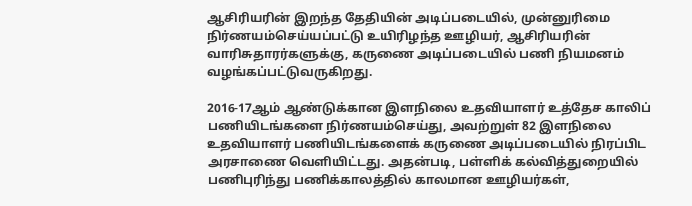ஆசிரியரின் இறந்த தேதியின் அடிப்படையில், முன்னுரிமை நிர்ணயம்செய்யப்பட்டு உயிரிழந்த ஊழியர், ஆசிரியரின் வாரிசுதாரர்களுக்கு, கருணை அடிப்படையில் பணி நியமனம் வழங்கப்பட்டுவருகிறது.

2016-17ஆம் ஆண்டுக்கான இளநிலை உதவியாளர் உத்தேச காலிப் பணியிடங்களை நிர்ணயம்செய்து, அவற்றுள் 82 இளநிலை உதவியாளர் பணியிடங்களைக் கருணை அடிப்படையில் நிரப்பிட அரசாணை வெளியிட்டது. அதன்படி, பள்ளிக் கல்வித்துறையில் பணிபுரிந்து பணிக்காலத்தில் காலமான ஊழியர்கள்,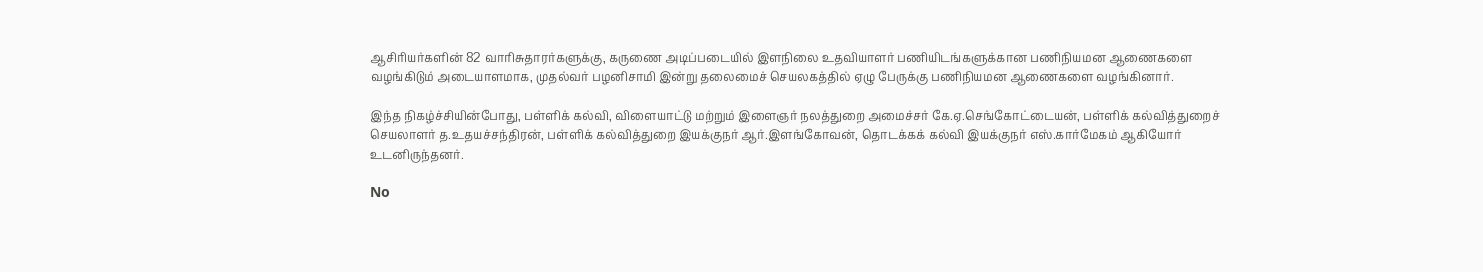ஆசிரியர்களின் 82 வாரிசுதாரர்களுக்கு, கருணை அடிப்படையில் இளநிலை உதவியாளர் பணியிடங்களுக்கான பணிநியமன ஆணைகளை வழங்கிடும் அடையாளமாக, முதல்வர் பழனிசாமி இன்று தலைமைச் செயலகத்தில் ஏழு பேருக்கு பணிநியமன ஆணைகளை வழங்கினார்.

இந்த நிகழ்ச்சியின்போது, பள்ளிக் கல்வி, விளையாட்டு மற்றும் இளைஞர் நலத்துறை அமைச்சர் கே.ஏ.செங்கோட்டையன், பள்ளிக் கல்வித்துறைச் செயலாளர் த.உதயச்சந்திரன், பள்ளிக் கல்வித்துறை இயக்குநர் ஆர்.இளங்கோவன், தொடக்கக் கல்வி இயக்குநர் எஸ்.கார்மேகம் ஆகியோர் உடனிருந்தனர்.

No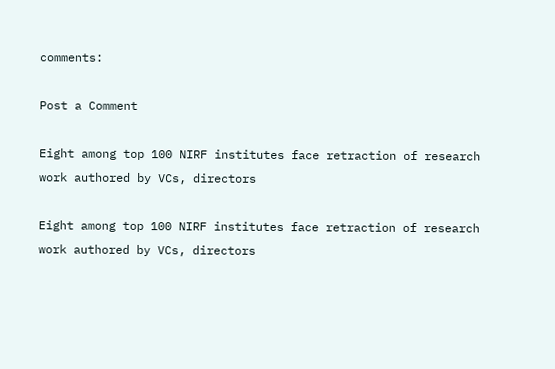comments:

Post a Comment

Eight among top 100 NIRF institutes face retraction of research work authored by VCs, directors

Eight among top 100 NIRF institutes face retraction of research work authored by VCs, directors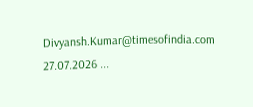Divyansh.Kumar@timesofindia.com 27.07.2026 ...